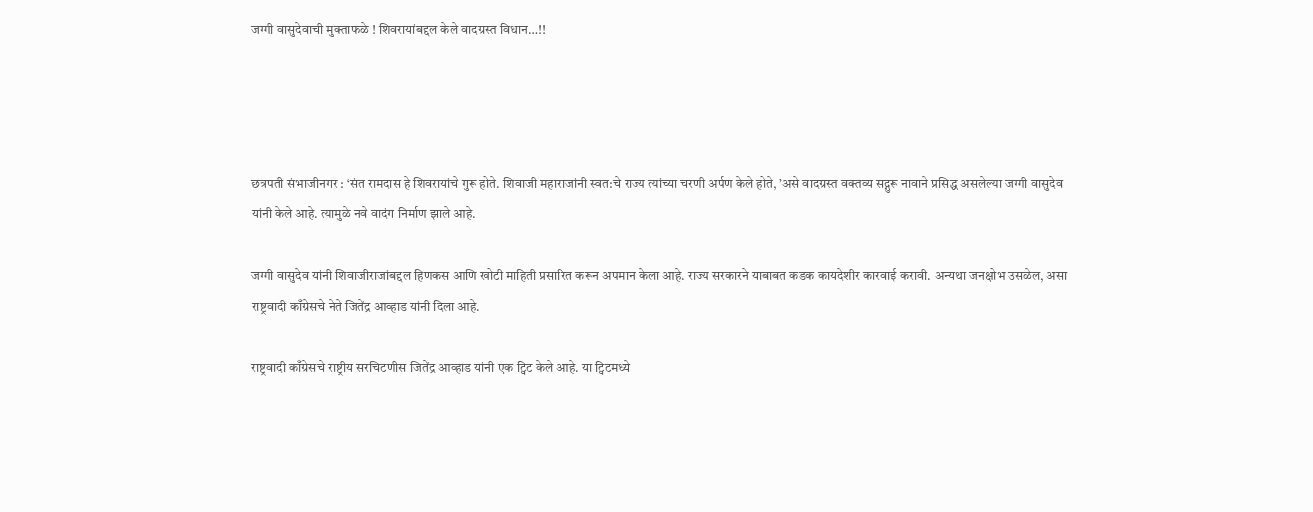जग्गी वासुदेवाची मुक्ताफळे ! शिवरायांबद्दल केले वादग्रस्त विधान…!!




छत्रपती संभाजीनगर : ‘संत रामदास हे शिवरायांचे गुरू होते. शिवाजी महाराजांनी स्वत:चे राज्य त्यांच्या चरणी अर्पण केले होते, ’असे वादग्रस्त वक्तव्य सद्गुरू नावाने प्रसिद्ध असलेल्या जग्गी वासुदेव यांनी केले आहे. त्यामुळे नवे वादंग निर्माण झाले आहे.

जग्गी वासुदेव यांनी शिवाजीराजांबद्दल हिणकस आणि खोटी माहिती प्रसारित करून अपमान केला आहे. राज्य सरकारने याबाबत कडक कायदेशीर कारवाई करावी. अन्यथा जनक्षोभ उसळेल, असा राष्ट्रवादी काँग्रेसचे नेते जितेंद्र आव्हाड यांनी दिला आहे.

राष्ट्रवादी काँग्रेसचे राष्ट्रीय सरचिटणीस जितेंद्र आव्हाड यांनी एक ट्विट केले आहे. या ट्विटमध्ये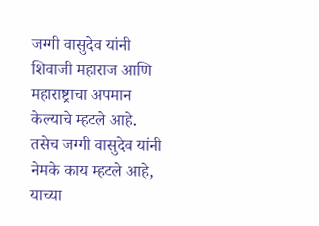जग्गी वासुदेव यांनी शिवाजी महाराज आणि महाराष्ट्राचा अपमान केल्याचे म्हटले आहे. तसेच जग्गी वासुदेव यांनी नेमके काय म्हटले आहे, याच्या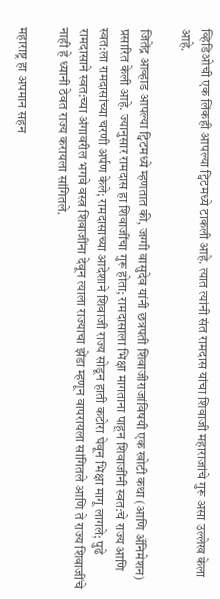व्हिडिओची एक लिंकही आपल्या ट्विटमध्ये टाकली आहे. त्यात त्यांनी संत रामदास यांचा शिवाजी महाराजांचे गुरू असा उल्लेख केला आहे.

जितेंद्र आव्हाड आपल्या ट्विटमध्ये म्हणतात की, जग्गी वासुदेव यांनी छत्रपती शिवाजीराजांविषयी एक खोटी कथा (आणि अ‍ॅनिमेशन) प्रसारित केली आहे. ज्यानुसार रामदास हा शिवाजींचा गुरू होता; रामदासाला भिक्षा मागताना पाहून शिवाजींनी स्वत:चे राज्य आणि स्वत:ला रामदासांच्या चरणी अर्पण केले; रामदासाच्या आदेशाने शिवाजी राज्य सोडून हाती कटोरा घेवून भिक्षा मागू लागले; पुढे रामदासाने स्वत:च्या अंगावरील भगवे वस्त्र शिवाजींना देवून त्याला राज्याचा झेंडा म्हणून वापरायला सांगितले आणि ते राज्य शिवाजींचे नाही हे ध्यानी ठेवत राज्य करायला सांगितले.

महाराष्ट्र हा अपमान सहन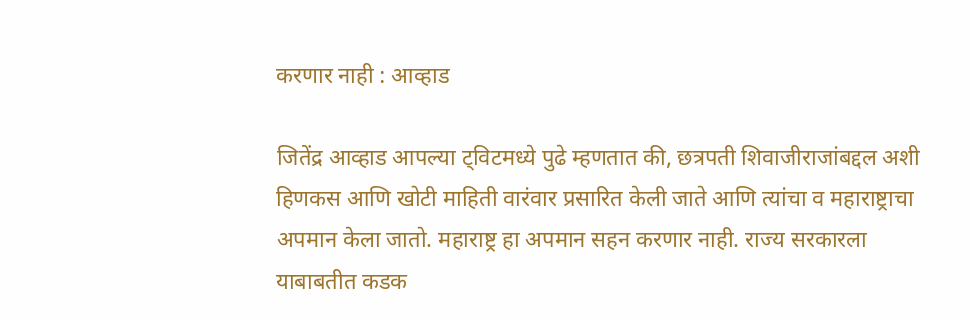करणार नाही : आव्हाड

जितेंद्र आव्हाड आपल्या ट्विटमध्ये पुढे म्हणतात की, छत्रपती शिवाजीराजांबद्दल अशी हिणकस आणि खोटी माहिती वारंवार प्रसारित केली जाते आणि त्यांचा व महाराष्ट्राचा अपमान केला जातो. महाराष्ट्र हा अपमान सहन करणार नाही. राज्य सरकारला याबाबतीत कडक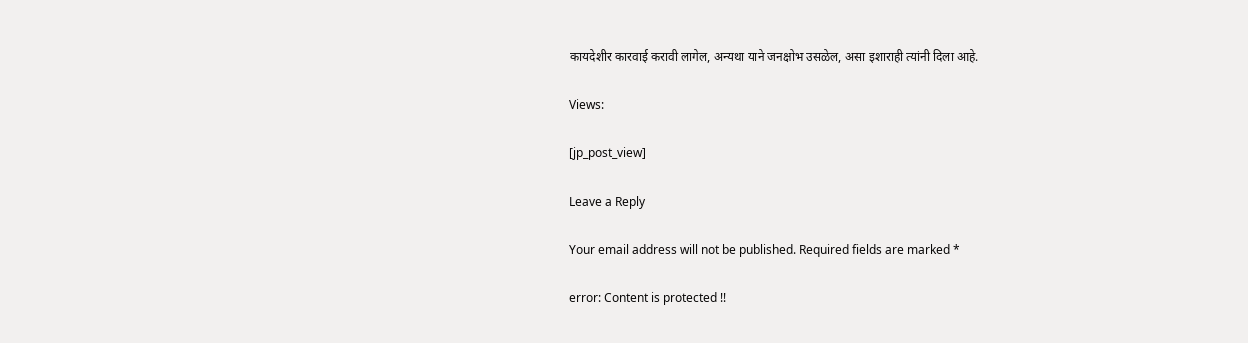कायदेशीर कारवाई करावी लागेल, अन्यथा याने जनक्षोभ उसळेल, असा इशाराही त्यांनी दिला आहे.

Views:

[jp_post_view]

Leave a Reply

Your email address will not be published. Required fields are marked *

error: Content is protected !!